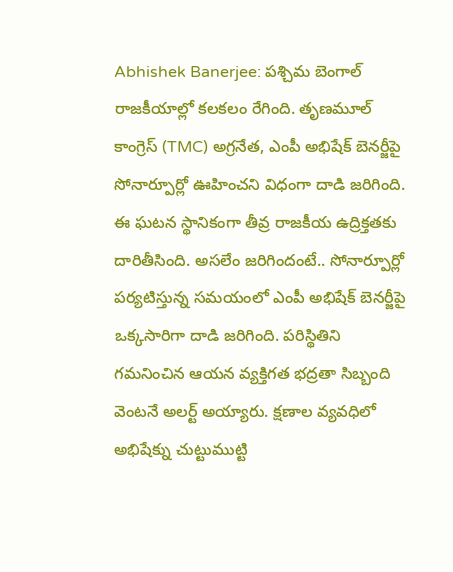Abhishek Banerjee: పశ్చిమ బెంగాల్ రాజకీయాల్లో కలకలం రేగింది. తృణమూల్ కాంగ్రెస్ (TMC) అగ్రనేత, ఎంపీ అభిషేక్ బెనర్జీపై సోనార్పూర్లో ఊహించని విధంగా దాడి జరిగింది. ఈ ఘటన స్థానికంగా తీవ్ర రాజకీయ ఉద్రిక్తతకు దారితీసింది. అసలేం జరిగిందంటే.. సోనార్పూర్లో పర్యటిస్తున్న సమయంలో ఎంపీ అభిషేక్ బెనర్జీపై ఒక్కసారిగా దాడి జరిగింది. పరిస్థితిని గమనించిన ఆయన వ్యక్తిగత భద్రతా సిబ్బంది వెంటనే అలర్ట్ అయ్యారు. క్షణాల వ్యవధిలో అభిషేక్ను చుట్టుముట్టి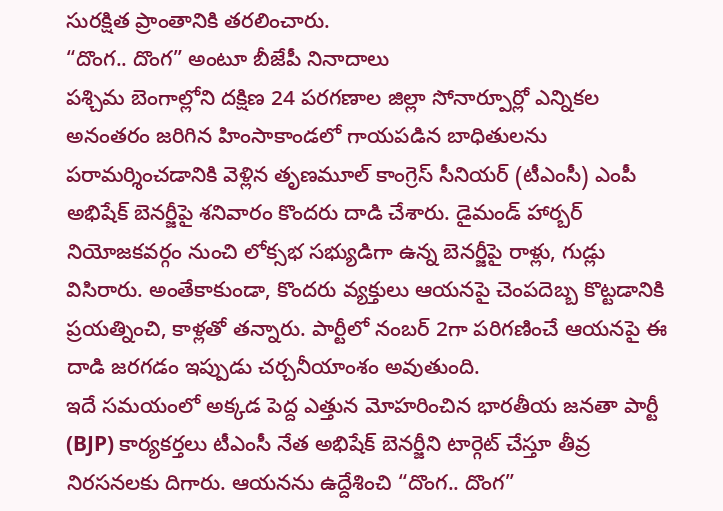సురక్షిత ప్రాంతానికి తరలించారు.
“దొంగ.. దొంగ” అంటూ బీజేపీ నినాదాలు
పశ్చిమ బెంగాల్లోని దక్షిణ 24 పరగణాల జిల్లా సోనార్పూర్లో ఎన్నికల అనంతరం జరిగిన హింసాకాండలో గాయపడిన బాధితులను పరామర్శించడానికి వెళ్లిన తృణమూల్ కాంగ్రెస్ సీనియర్ (టీఎంసీ) ఎంపీ అభిషేక్ బెనర్జీపై శనివారం కొందరు దాడి చేశారు. డైమండ్ హార్బర్ నియోజకవర్గం నుంచి లోక్సభ సభ్యుడిగా ఉన్న బెనర్జీపై రాళ్లు, గుడ్లు విసిరారు. అంతేకాకుండా, కొందరు వ్యక్తులు ఆయనపై చెంపదెబ్బ కొట్టడానికి ప్రయత్నించి, కాళ్లతో తన్నారు. పార్టీలో నంబర్ 2గా పరిగణించే ఆయనపై ఈ దాడి జరగడం ఇప్పుడు చర్చనీయాంశం అవుతుంది.
ఇదే సమయంలో అక్కడ పెద్ద ఎత్తున మోహరించిన భారతీయ జనతా పార్టీ (BJP) కార్యకర్తలు టీఎంసీ నేత అభిషేక్ బెనర్జీని టార్గెట్ చేస్తూ తీవ్ర నిరసనలకు దిగారు. ఆయనను ఉద్దేశించి “దొంగ.. దొంగ”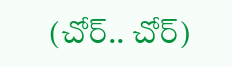(చోర్.. చోర్)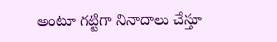అంటూ గట్టిగా నినాదాలు చేస్తూ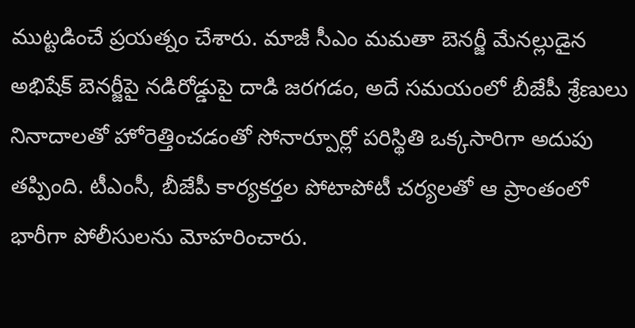ముట్టడించే ప్రయత్నం చేశారు. మాజీ సీఎం మమతా బెనర్జీ మేనల్లుడైన అభిషేక్ బెనర్జీపై నడిరోడ్డుపై దాడి జరగడం, అదే సమయంలో బీజేపీ శ్రేణులు నినాదాలతో హోరెత్తించడంతో సోనార్పూర్లో పరిస్థితి ఒక్కసారిగా అదుపు తప్పింది. టీఎంసీ, బీజేపీ కార్యకర్తల పోటాపోటీ చర్యలతో ఆ ప్రాంతంలో భారీగా పోలీసులను మోహరించారు.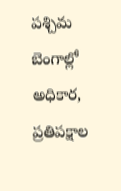పశ్చిమ బెంగాల్లో అధికార, ప్రతిపక్షాల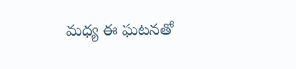మధ్య ఈ ఘటనతో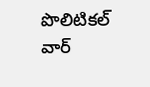పొలిటికల్ వార్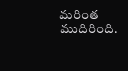మరింత ముదిరింది.